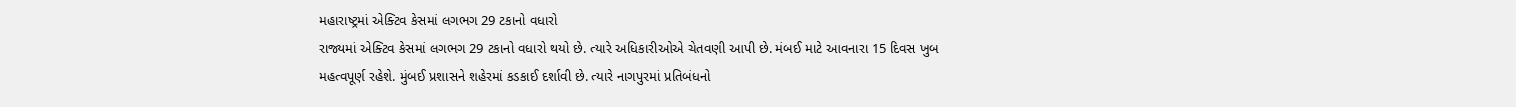મહારાષ્ટ્રમાં એક્ટિવ કેસમાં લગભગ 29 ટકાનો વધારો
રાજ્યમાં એક્ટિવ કેસમાં લગભગ 29 ટકાનો વધારો થયો છે. ત્યારે અધિકારીઓએ ચેતવણી આપી છે. મંબઈ માટે આવનારા 15 દિવસ ખુબ મહત્વપૂર્ણ રહેશે. મુંબઈ પ્રશાસને શહેરમાં કડકાઈ દર્શાવી છે. ત્યારે નાગપુરમાં પ્રતિબંધનો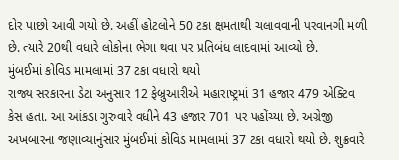દોર પાછો આવી ગયો છે. અહીં હોટલોને 50 ટકા ક્ષમતાથી ચલાવવાની પરવાનગી મળી છે. ત્યારે 20થી વધારે લોકોના ભેગા થવા પર પ્રતિબંધ લાદવામાં આવ્યો છે.
મુંબઈમાં કોવિડ મામલામાં 37 ટકા વધારો થયો
રાજ્ય સરકારના ડેટા અનુસાર 12 ફેબ્રુઆરીએ મહારાષ્ટ્રમાં 31 હજાર 479 એક્ટિવ કેસ હતા. આ આંકડા ગુરુવારે વધીને 43 હજાર 701 પર પહોંચ્યા છે. અગ્રેજી અખબારના જણાવ્યાનુંસાર મુંબઈમાં કોવિડ મામલામાં 37 ટકા વધારો થયો છે. શુક્રવારે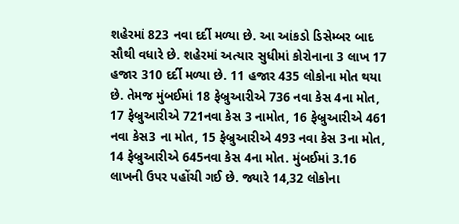શહેરમાં 823 નવા દર્દી મળ્યા છે. આ આંકડો ડિસેમ્બર બાદ સૌથી વધારે છે. શહેરમાં અત્યાર સુધીમાં કોરોનાના 3 લાખ 17 હજાર 310 દર્દી મળ્યા છે. 11 હજાર 435 લોકોના મોત થયા છે. તેમજ મુંબઈમાં 18 ફેબ્રુઆરીએ 736 નવા કેસ 4ના મોત, 17 ફેબ્રુઆરીએ 721નવા કેસ 3 નામોત, 16 ફેબ્રુઆરીએ 461 નવા કેસ3 ના મોત, 15 ફેબ્રુઆરીએ 493 નવા કેસ 3ના મોત, 14 ફેબ્રુઆરીએ 645નવા કેસ 4ના મોત. મુંબઈમાં 3.16 લાખની ઉપર પહોંચી ગઈ છે. જ્યારે 14,32 લોકોના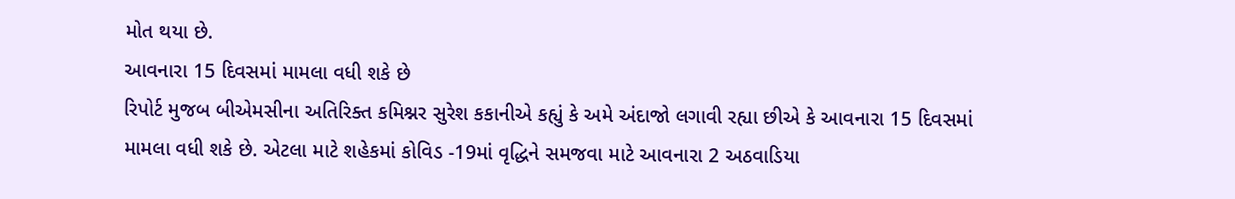મોત થયા છે.
આવનારા 15 દિવસમાં મામલા વધી શકે છે
રિપોર્ટ મુજબ બીએમસીના અતિરિક્ત કમિશ્નર સુરેશ કકાનીએ કહ્યું કે અમે અંદાજો લગાવી રહ્યા છીએ કે આવનારા 15 દિવસમાં મામલા વધી શકે છે. એટલા માટે શહેકમાં કોવિડ -19માં વૃદ્ધિને સમજવા માટે આવનારા 2 અઠવાડિયા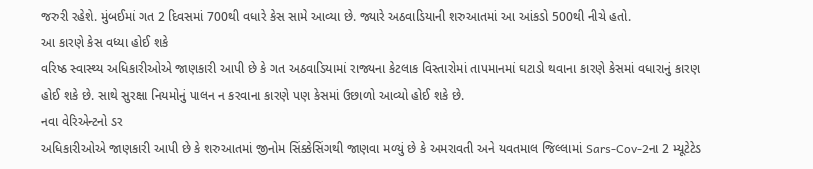જરુરી રહેશે. મુંબઈમાં ગત 2 દિવસમાં 700થી વધારે કેસ સામે આવ્યા છે. જ્યારે અઠવાડિયાની શરુઆતમાં આ આંકડો 500થી નીચે હતો.
આ કારણે કેસ વધ્યા હોઈ શકે
વરિષ્ઠ સ્વાસ્થ્ય અધિકારીઓએ જાણકારી આપી છે કે ગત અઠવાડિયામાં રાજ્યના કેટલાક વિસ્તારોમાં તાપમાનમાં ઘટાડો થવાના કારણે કેસમાં વધારાનું કારણ હોઈ શકે છે. સાથે સુરક્ષા નિયમોનું પાલન ન કરવાના કારણે પણ કેસમાં ઉછાળો આવ્યો હોઈ શકે છે.
નવા વેરિએન્ટનો ડર
અધિકારીઓએ જાણકારી આપી છે કે શરુઆતમાં જીનોમ સિંક્કેસિંગથી જાણવા મળ્યું છે કે અમરાવતી અને યવતમાલ જિલ્લામાં Sars-Cov-2ના 2 મ્યૂટેટેડ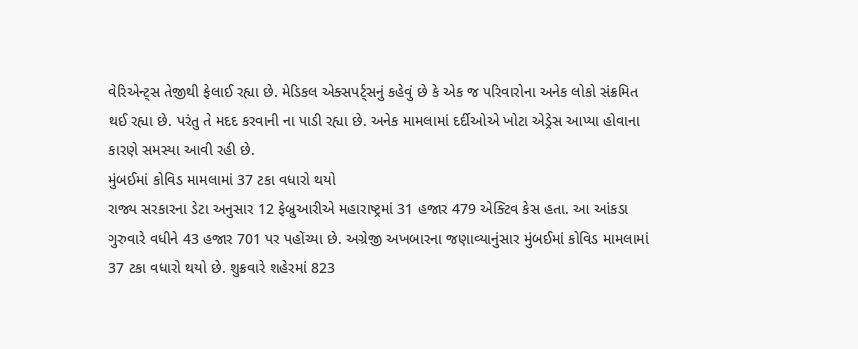વેરિએન્ટ્સ તેજીથી ફેલાઈ રહ્યા છે. મેડિકલ એક્સપર્ટ્સનું કહેવું છે કે એક જ પરિવારોના અનેક લોકો સંક્રમિત થઈ રહ્યા છે. પરંતુ તે મદદ કરવાની ના પાડી રહ્યા છે. અનેક મામલામાં દર્દીઓએ ખોટા એડ્રેસ આપ્યા હોવાના કારણે સમસ્યા આવી રહી છે.
મુંબઈમાં કોવિડ મામલામાં 37 ટકા વધારો થયો
રાજ્ય સરકારના ડેટા અનુસાર 12 ફેબ્રુઆરીએ મહારાષ્ટ્રમાં 31 હજાર 479 એક્ટિવ કેસ હતા. આ આંકડા ગુરુવારે વધીને 43 હજાર 701 પર પહોંચ્યા છે. અગ્રેજી અખબારના જણાવ્યાનુંસાર મુંબઈમાં કોવિડ મામલામાં 37 ટકા વધારો થયો છે. શુક્રવારે શહેરમાં 823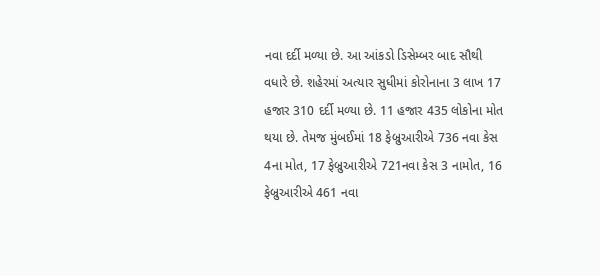નવા દર્દી મળ્યા છે. આ આંકડો ડિસેમ્બર બાદ સૌથી વધારે છે. શહેરમાં અત્યાર સુધીમાં કોરોનાના 3 લાખ 17 હજાર 310 દર્દી મળ્યા છે. 11 હજાર 435 લોકોના મોત થયા છે. તેમજ મુંબઈમાં 18 ફેબ્રુઆરીએ 736 નવા કેસ 4ના મોત, 17 ફેબ્રુઆરીએ 721નવા કેસ 3 નામોત, 16 ફેબ્રુઆરીએ 461 નવા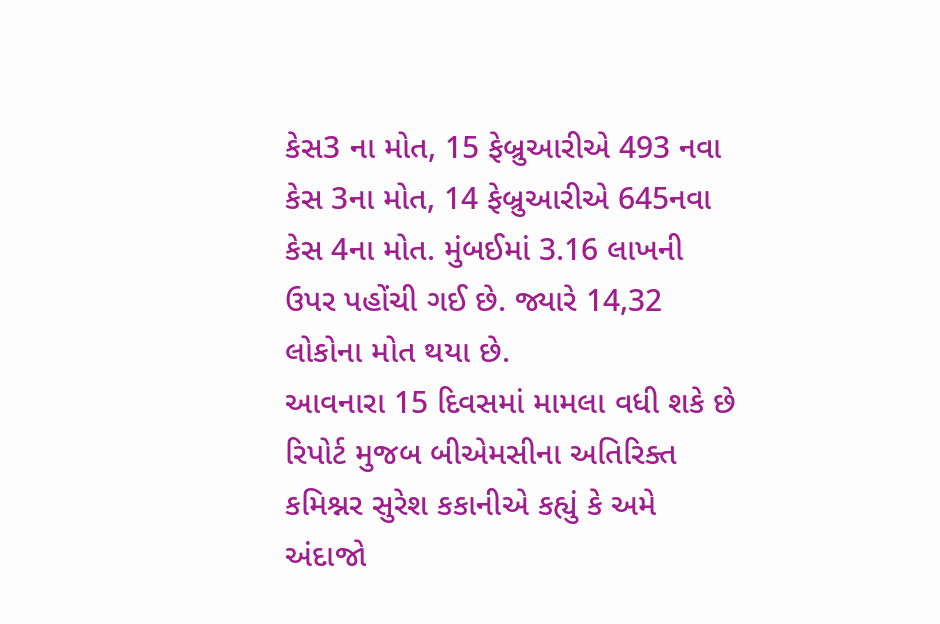કેસ3 ના મોત, 15 ફેબ્રુઆરીએ 493 નવા કેસ 3ના મોત, 14 ફેબ્રુઆરીએ 645નવા કેસ 4ના મોત. મુંબઈમાં 3.16 લાખની ઉપર પહોંચી ગઈ છે. જ્યારે 14,32 લોકોના મોત થયા છે.
આવનારા 15 દિવસમાં મામલા વધી શકે છે
રિપોર્ટ મુજબ બીએમસીના અતિરિક્ત કમિશ્નર સુરેશ કકાનીએ કહ્યું કે અમે અંદાજો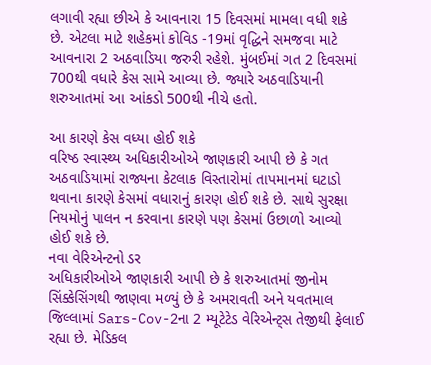લગાવી રહ્યા છીએ કે આવનારા 15 દિવસમાં મામલા વધી શકે છે. એટલા માટે શહેકમાં કોવિડ -19માં વૃદ્ધિને સમજવા માટે આવનારા 2 અઠવાડિયા જરુરી રહેશે. મુંબઈમાં ગત 2 દિવસમાં 700થી વધારે કેસ સામે આવ્યા છે. જ્યારે અઠવાડિયાની શરુઆતમાં આ આંકડો 500થી નીચે હતો.

આ કારણે કેસ વધ્યા હોઈ શકે
વરિષ્ઠ સ્વાસ્થ્ય અધિકારીઓએ જાણકારી આપી છે કે ગત અઠવાડિયામાં રાજ્યના કેટલાક વિસ્તારોમાં તાપમાનમાં ઘટાડો થવાના કારણે કેસમાં વધારાનું કારણ હોઈ શકે છે. સાથે સુરક્ષા નિયમોનું પાલન ન કરવાના કારણે પણ કેસમાં ઉછાળો આવ્યો હોઈ શકે છે.
નવા વેરિએન્ટનો ડર
અધિકારીઓએ જાણકારી આપી છે કે શરુઆતમાં જીનોમ સિંક્કેસિંગથી જાણવા મળ્યું છે કે અમરાવતી અને યવતમાલ જિલ્લામાં Sars-Cov-2ના 2 મ્યૂટેટેડ વેરિએન્ટ્સ તેજીથી ફેલાઈ રહ્યા છે. મેડિકલ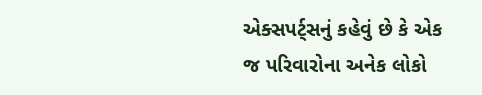એક્સપર્ટ્સનું કહેવું છે કે એક જ પરિવારોના અનેક લોકો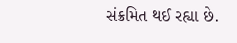સંક્રમિત થઈ રહ્યા છે.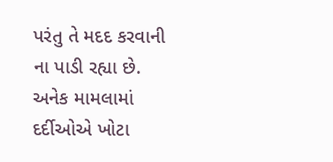પરંતુ તે મદદ કરવાની ના પાડી રહ્યા છે. અનેક મામલામાં દર્દીઓએ ખોટા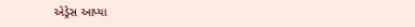એડ્રેસ આપ્યા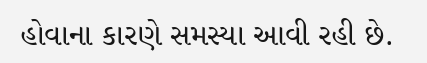હોવાના કારણે સમસ્યા આવી રહી છે.